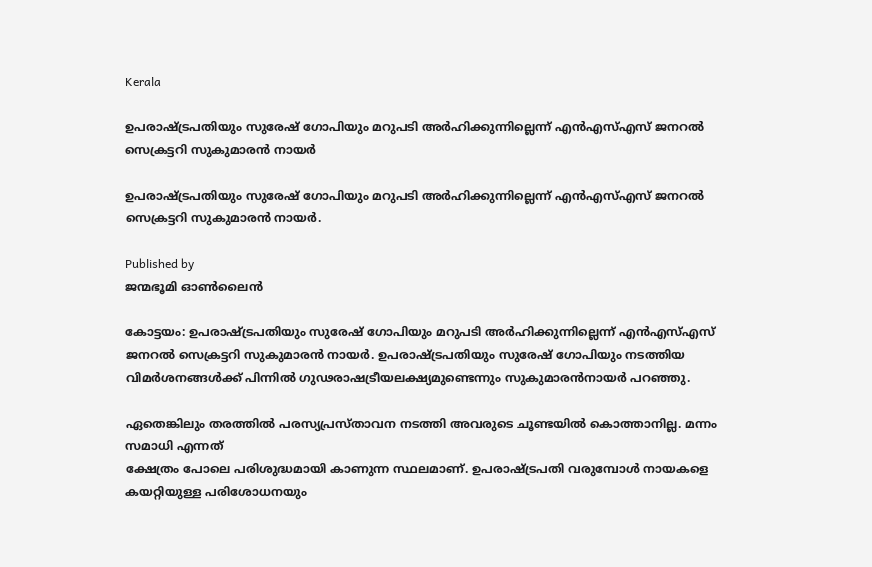Kerala

ഉപരാഷ്‌ട്രപതിയും സുരേഷ് ഗോപിയും മറുപടി അര്‍ഹിക്കുന്നില്ലെന്ന് എന്‍എസ്എസ് ജനറല്‍ സെക്രട്ടറി സുകുമാരന്‍ നായര്‍

ഉപരാഷ്ട്രപതിയും സുരേഷ് ഗോപിയും മറുപടി അര്‍ഹിക്കുന്നില്ലെന്ന് എന്‍എസ്എസ് ജനറല്‍ സെക്രട്ടറി സുകുമാരന്‍ നായര്‍.

Published by
ജന്മഭൂമി ഓണ്‍ലൈന്‍

കോട്ടയം: ഉപരാഷ്‌ട്രപതിയും സുരേഷ് ഗോപിയും മറുപടി അര്‍ഹിക്കുന്നില്ലെന്ന് എന്‍എസ്എസ് ജനറല്‍ സെക്രട്ടറി സുകുമാരന്‍ നായര്‍. ഉപരാഷ്‌ട്രപതിയും സുരേഷ് ഗോപിയും നടത്തിയ വിമര്‍ശനങ്ങള്‍ക്ക് പിന്നില്‍ ഗുഢരാഷട്രീയലക്ഷ്യമുണ്ടെന്നും സുകുമാരന്‍നായര്‍ പറഞ്ഞു.

ഏതെങ്കിലും തരത്തില്‍ പരസ്യപ്രസ്താവന നടത്തി അവരുടെ ചൂണ്ടയില്‍ കൊത്താനില്ല. മന്നം സമാധി എന്നത്
ക്ഷേത്രം പോലെ പരിശുദ്ധമായി കാണുന്ന സ്ഥലമാണ്. ഉപരാഷ്‌ട്രപതി വരുമ്പോള്‍ നായകളെ കയറ്റിയുള്ള പരിശോധനയും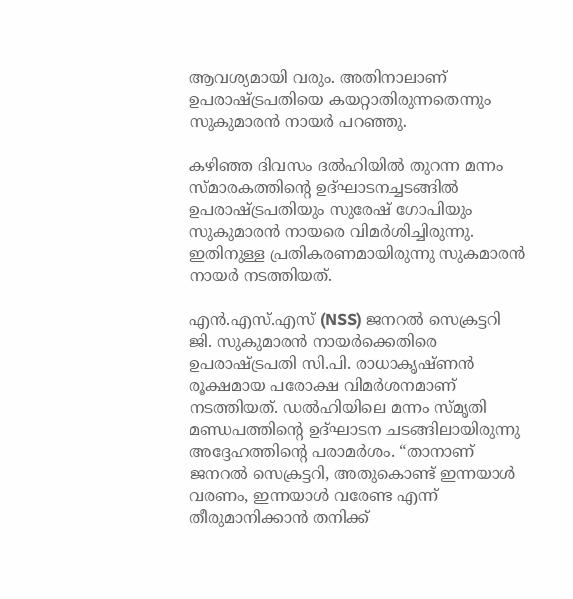ആവശ്യമായി വരും. അതിനാലാണ് ഉപരാഷ്‌ട്രപതിയെ കയറ്റാതിരുന്നതെന്നും സുകുമാരന്‍ നായര്‍ പറഞ്ഞു.

കഴിഞ്ഞ ദിവസം ദല്‍ഹിയില്‍ തുറന്ന മന്നം സ്മാരകത്തിന്റെ ഉദ്ഘാടനച്ചടങ്ങില്‍ ഉപരാഷ്‌ട്രപതിയും സുരേഷ് ഗോപിയും സുകുമാരന്‍ നായരെ വിമര്‍ശിച്ചിരുന്നു. ഇതിനുള്ള പ്രതികരണമായിരുന്നു സുകമാരന്‍ നായര്‍ നടത്തിയത്.

എൻ.എസ്.എസ് (NSS) ജനറൽ സെക്രട്ടറി ജി. സുകുമാരൻ നായർക്കെതിരെ ഉപരാഷ്‌ട്രപതി സി.പി. രാധാകൃഷ്ണൻ രൂക്ഷമായ പരോക്ഷ വിമർശനമാണ് നടത്തിയത്. ഡൽഹിയിലെ മന്നം സ്മൃതി മണ്ഡപത്തിന്റെ ഉദ്ഘാടന ചടങ്ങിലായിരുന്നു അദ്ദേഹത്തിന്റെ പരാമർശം. “താനാണ് ജനറൽ സെക്രട്ടറി, അതുകൊണ്ട് ഇന്നയാൾ വരണം, ഇന്നയാൾ വരേണ്ട എന്ന് തീരുമാനിക്കാൻ തനിക്ക്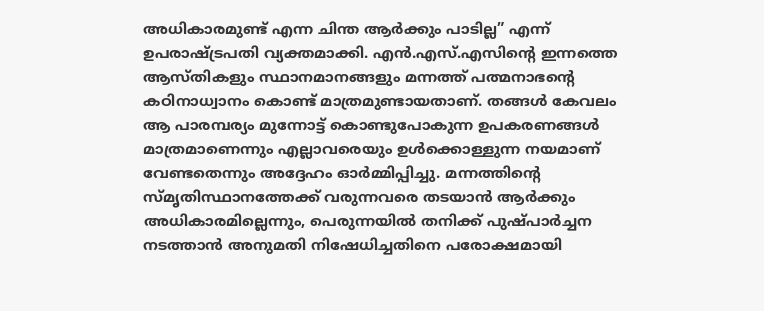അധികാരമുണ്ട് എന്ന ചിന്ത ആർക്കും പാടില്ല” എന്ന് ഉപരാഷ്‌ട്രപതി വ്യക്തമാക്കി. എൻ.എസ്.എസിന്റെ ഇന്നത്തെ ആസ്തികളും സ്ഥാനമാനങ്ങളും മന്നത്ത് പത്മനാഭന്റെ കഠിനാധ്വാനം കൊണ്ട് മാത്രമുണ്ടായതാണ്. തങ്ങൾ കേവലം ആ പാരമ്പര്യം മുന്നോട്ട് കൊണ്ടുപോകുന്ന ഉപകരണങ്ങൾ മാത്രമാണെന്നും എല്ലാവരെയും ഉൾക്കൊള്ളുന്ന നയമാണ് വേണ്ടതെന്നും അദ്ദേഹം ഓർമ്മിപ്പിച്ചു. മന്നത്തിന്റെ സ്മൃതിസ്ഥാനത്തേക്ക് വരുന്നവരെ തടയാൻ ആർക്കും അധികാരമില്ലെന്നും, പെരുന്നയിൽ തനിക്ക് പുഷ്പാർച്ചന നടത്താൻ അനുമതി നിഷേധിച്ചതിനെ പരോക്ഷമായി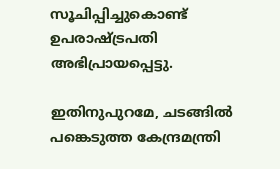സൂചിപ്പിച്ചുകൊണ്ട് ഉപരാഷ്‌ട്രപതി അഭിപ്രായപ്പെട്ടു.

ഇതിനുപുറമേ, ചടങ്ങിൽ പങ്കെടുത്ത കേന്ദ്രമന്ത്രി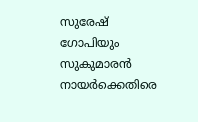സുരേഷ് ഗോപിയും സുകുമാരൻ നായർക്കെതിരെ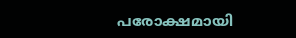പരോക്ഷമായി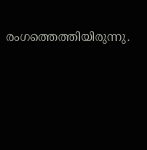രംഗത്തെത്തിയിരുന്നു.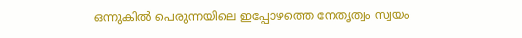ഒന്നുകിൽ പെരുന്നയിലെ ഇപ്പോഴത്തെ നേതൃത്വം സ്വയം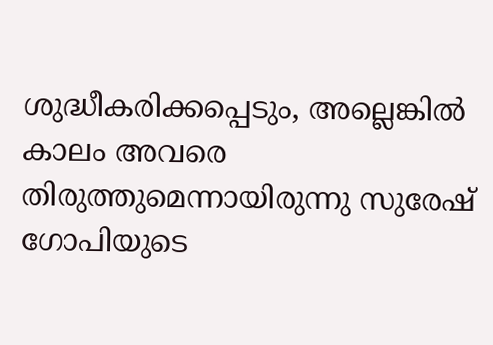ശുദ്ധീകരിക്കപ്പെടും, അല്ലെങ്കിൽ കാലം അവരെ തിരുത്തുമെന്നായിരുന്നു സുരേഷ് ഗോപിയുടെ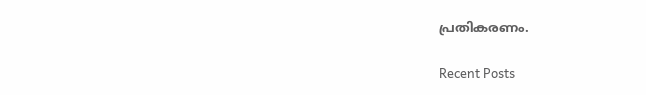പ്രതികരണം.

Recent Posts